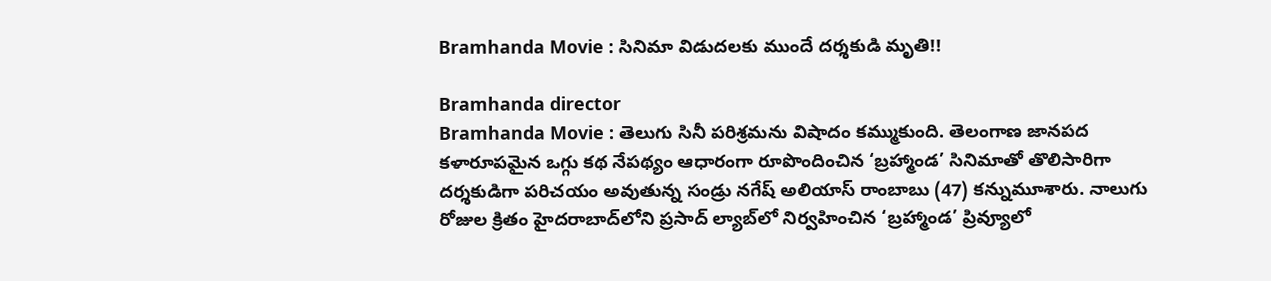Bramhanda Movie : సినిమా విడుదలకు ముందే దర్శకుడి మృతి!!

Bramhanda director
Bramhanda Movie : తెలుగు సినీ పరిశ్రమను విషాదం కమ్ముకుంది. తెలంగాణ జానపద కళారూపమైన ఒగ్గు కథ నేపథ్యం ఆధారంగా రూపొందించిన ‘బ్రహ్మాండ’ సినిమాతో తొలిసారిగా దర్శకుడిగా పరిచయం అవుతున్న సండ్రు నగేష్ అలియాస్ రాంబాబు (47) కన్నుమూశారు. నాలుగు రోజుల క్రితం హైదరాబాద్‌లోని ప్రసాద్ ల్యాబ్‌లో నిర్వహించిన ‘బ్రహ్మాండ’ ప్రివ్యూలో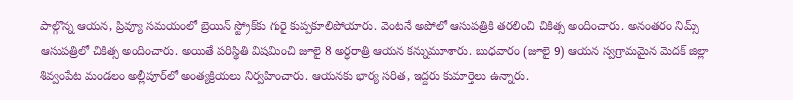పాల్గొన్న ఆయన, ప్రివ్యూ సమయంలో బ్రెయిన్ స్ట్రోక్‌కు గురై కుప్పకూలిపోయారు. వెంటనే అపోలో ఆసుపత్రికి తరలించి చికిత్స అందించారు. అనంతరం నిమ్స్‌ ఆసుపత్రిలో చికిత్స అందించారు. అయితే పరిస్థితి విషమించి జూలై 8 అర్ధరాత్రి ఆయన కన్నుమూశారు. బుధవారం (జూలై 9) ఆయన స్వగ్రామమైన మెదక్ జిల్లా శివ్వంపేట మండలం అల్లీపూర్‌లో అంత్యక్రియలు నిర్వహించారు. ఆయనకు భార్య సరిత, ఇద్దరు కుమార్తెలు ఉన్నారు.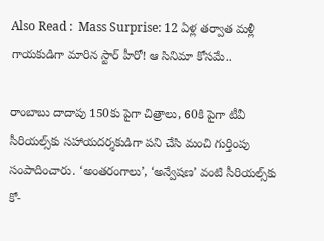Also Read :  Mass Surprise: 12 ఏళ్ల తర్వాత మళ్లీ గాయకుడిగా మారిన స్టార్ హీరో! ఆ సినిమా కోసమే..

రాంబాబు దాదాపు 150కు పైగా చిత్రాలు, 60కి పైగా టీవీ సీరియల్స్‌కు సహాయదర్శకుడిగా పని చేసి మంచి గుర్తింపు సంపాదించారు. ‘అంతరంగాలు’, ‘అన్వేషణ’ వంటి సీరియల్స్‌కు కో-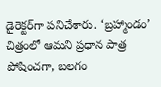డైరెక్టర్‌గా పనిచేశారు. ‘బ్రహ్మాండం’ చిత్రంలో ఆమని ప్రధాన పాత్ర పోషించగా, బలగం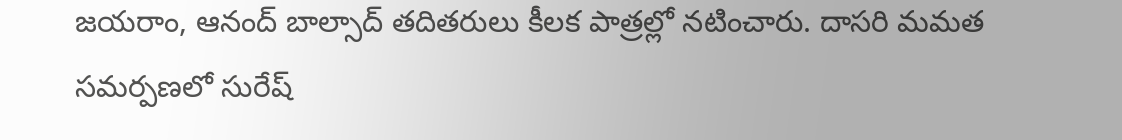జయరాం, ఆనంద్ బాల్సాద్ తదితరులు కీలక పాత్రల్లో నటించారు. దాసరి మమత సమర్పణలో సురేష్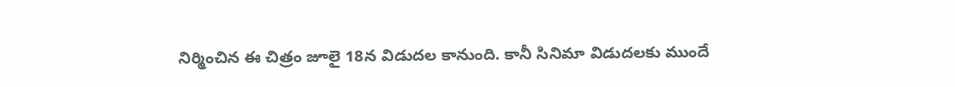నిర్మించిన ఈ చిత్రం జూలై 18న విడుదల కానుంది. కానీ సినిమా విడుదలకు ముందే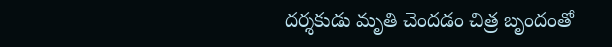దర్శకుడు మృతి చెందడం చిత్ర బృందంతో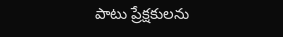పాటు ప్రేక్షకులను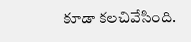కూడా కలచివేసింది.